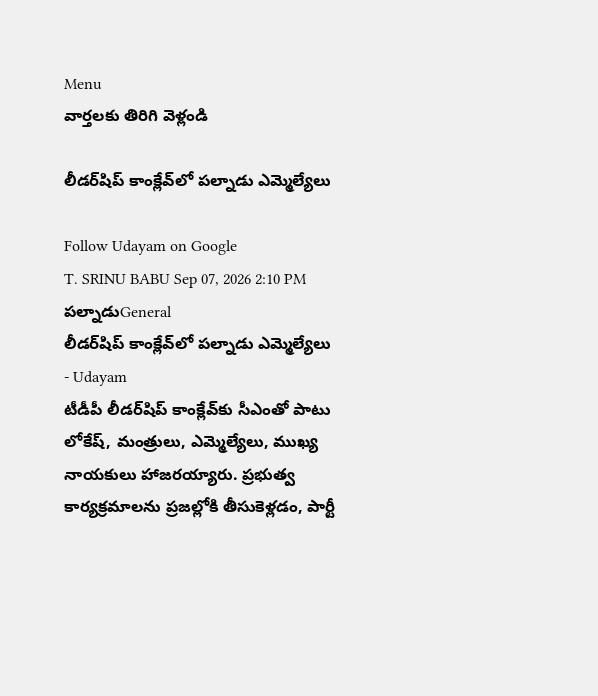Menu
వార్తలకు తిరిగి వెళ్లండి

లీడర్‌షిప్ కాంక్లేవ్‌లో పల్నాడు ఎమ్మెల్యేలు

Follow Udayam on Google
T. SRINU BABU Sep 07, 2026 2:10 PM పల్నాడుGeneral
లీడర్‌షిప్ కాంక్లేవ్‌లో పల్నాడు ఎమ్మెల్యేలు - Udayam
టీడీపీ లీడర్‌షిప్ కాంక్లేవ్‌కు సీఎంతో పాటు లోకేష్‌, మంత్రులు, ఎమ్మెల్యేలు, ముఖ్య నాయకులు హాజరయ్యారు. ప్రభుత్వ కార్యక్రమాలను ప్రజల్లోకి తీసుకెళ్లడం, పార్టీ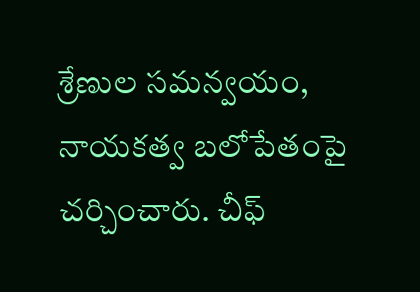శ్రేణుల సమన్వయం, నాయకత్వ బలోపేతంపై చర్చించారు. చీఫ్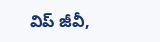విప్ జీవీ,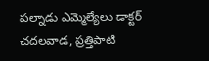పల్నాడు ఎమ్మెల్యేలు డాక్టర్ చదలవాడ, ప్రత్తిపాటి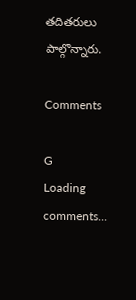తదితరులు పాల్గొన్నారు.

Comments

G
Loading comments...